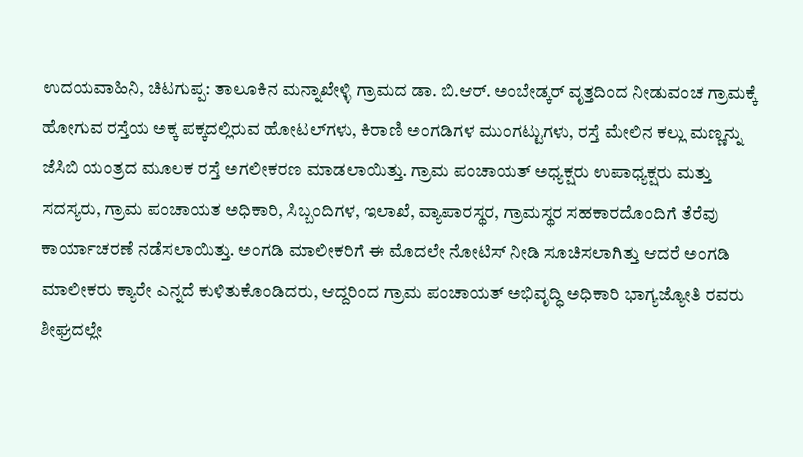ಉದಯವಾಹಿನಿ, ಚಿಟಗುಪ್ಪ: ತಾಲೂಕಿನ ಮನ್ನಾಖೇಳ್ಳಿ ಗ್ರಾಮದ ಡಾ. ಬಿ.ಆರ್. ಅಂಬೇಡ್ಕರ್ ವೃತ್ತದಿಂದ ನೀಡುವಂಚ ಗ್ರಾಮಕ್ಕೆ ಹೋಗುವ ರಸ್ತೆಯ ಅಕ್ಕ ಪಕ್ಕದಲ್ಲಿರುವ ಹೋಟಲ್‍ಗಳು, ಕಿರಾಣಿ ಅಂಗಡಿಗಳ ಮುಂಗಟ್ಟುಗಳು, ರಸ್ತೆ ಮೇಲಿನ ಕಲ್ಲು ಮಣ್ಣನ್ನು ಜೆಸಿಬಿ ಯಂತ್ರದ ಮೂಲಕ ರಸ್ತೆ ಅಗಲೀಕರಣ ಮಾಡಲಾಯಿತ್ತು. ಗ್ರಾಮ ಪಂಚಾಯತ್ ಅಧ್ಯಕ್ಷರು ಉಪಾಧ್ಯಕ್ಷರು ಮತ್ತು ಸದಸ್ಯರು, ಗ್ರಾಮ ಪಂಚಾಯತ ಅಧಿಕಾರಿ, ಸಿಬ್ಬಂದಿಗಳ, ಇಲಾಖೆ, ವ್ಯಾಪಾರಸ್ಥರ, ಗ್ರಾಮಸ್ಥರ ಸಹಕಾರದೊಂದಿಗೆ ತೆರೆವು ಕಾರ್ಯಾಚರಣೆ ನಡೆಸಲಾಯಿತ್ತು. ಅಂಗಡಿ ಮಾಲೀಕರಿಗೆ ಈ ಮೊದಲೇ ನೋಟಿಸ್ ನೀಡಿ ಸೂಚಿಸಲಾಗಿತ್ತು ಆದರೆ ಅಂಗಡಿ ಮಾಲೀಕರು ಕ್ಯಾರೇ ಎನ್ನದೆ ಕುಳಿತುಕೊಂಡಿದರು, ಆದ್ದರಿಂದ ಗ್ರಾಮ ಪಂಚಾಯತ್ ಅಭಿವೃದ್ಧಿ ಅಧಿಕಾರಿ ಭಾಗ್ಯಜ್ಯೋತಿ ರವರು ಶೀಘ್ರದಲ್ಲೇ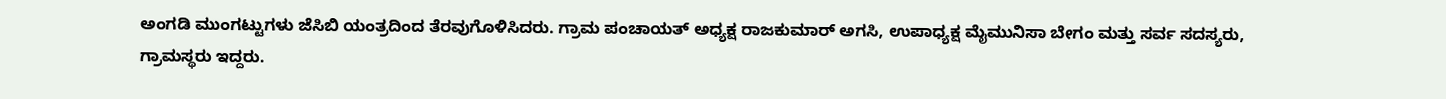ಅಂಗಡಿ ಮುಂಗಟ್ಟುಗಳು ಜೆಸಿಬಿ ಯಂತ್ರದಿಂದ ತೆರವುಗೊಳಿಸಿದರು. ಗ್ರಾಮ ಪಂಚಾಯತ್ ಅಧ್ಯಕ್ಷ ರಾಜಕುಮಾರ್ ಅಗಸಿ, ಉಪಾಧ್ಯಕ್ಷ ಮೈಮುನಿಸಾ ಬೇಗಂ ಮತ್ತು ಸರ್ವ ಸದಸ್ಯರು, ಗ್ರಾಮಸ್ಥರು ಇದ್ದರು.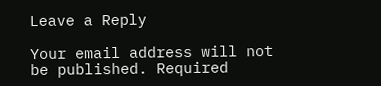Leave a Reply

Your email address will not be published. Required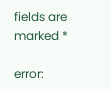fields are marked *

error: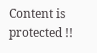Content is protected !!